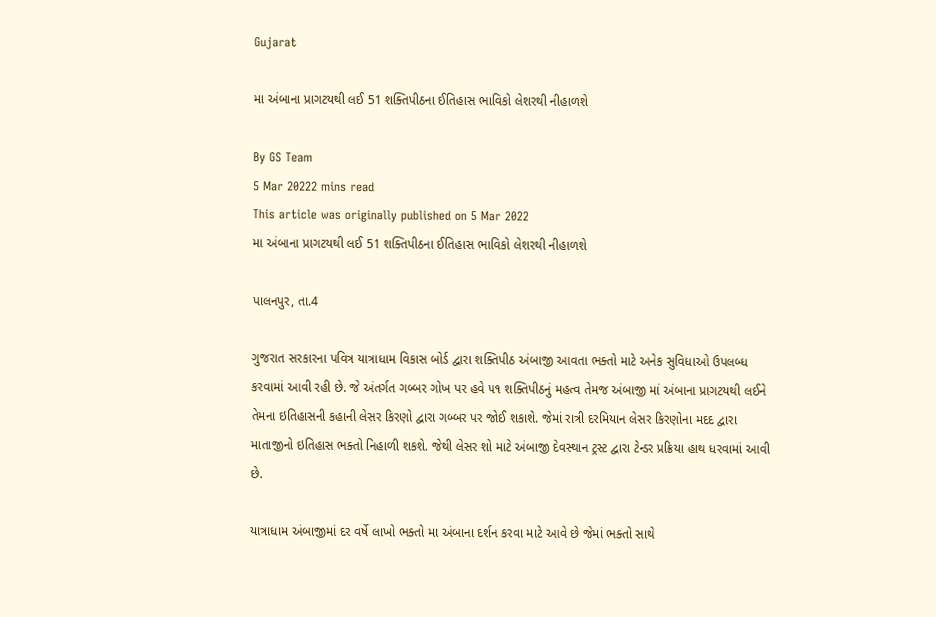Gujarat

મા અંબાના પ્રાગટયથી લઈ 51 શક્તિપીઠના ઈતિહાસ ભાવિકો લેશરથી નીહાળશે

By GS Team
5 Mar 20222 mins read
This article was originally published on 5 Mar 2022
મા અંબાના પ્રાગટયથી લઈ 51 શક્તિપીઠના ઈતિહાસ ભાવિકો લેશરથી નીહાળશે

પાલનપુર, તા.4

ગુજરાત સરકારના પવિત્ર યાત્રાધામ વિકાસ બોર્ડ દ્વારા શક્તિપીઠ અંબાજી આવતા ભક્તો માટે અનેક સુવિધાઓ ઉપલબ્ધ કરવામાં આવી રહી છે. જે અંતર્ગત ગબ્બર ગોખ પર હવે ૫૧ શક્તિપીઠનું મહત્વ તેમજ અંબાજી માં અંબાના પ્રાગટયથી લઈને તેમના ઇતિહાસની કહાની લેસર કિરણો દ્વારા ગબ્બર પર જોઈ શકાશે. જેમાં રાત્રી દરમિયાન લેસર કિરણોના મદદ દ્વારા માતાજીનો ઇતિહાસ ભક્તો નિહાળી શકશે. જેથી લેસર શો માટે અંબાજી દેવસ્થાન ટ્રસ્ટ દ્વારા ટેન્ડર પ્રક્રિયા હાથ ધરવામાં આવી છે.

યાત્રાધામ અંબાજીમાં દર વર્ષે લાખો ભક્તો મા અંબાના દર્શન કરવા માટે આવે છે જેમાં ભક્તો સાથે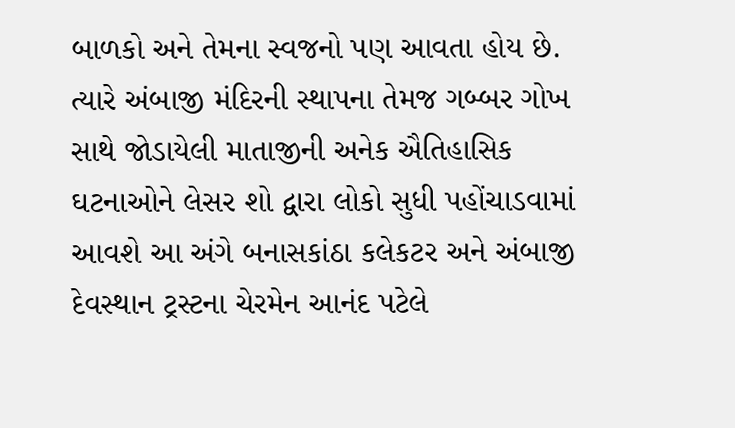બાળકો અને તેમના સ્વજનો પણ આવતા હોય છે. ત્યારે અંબાજી મંદિરની સ્થાપના તેમજ ગબ્બર ગોખ સાથે જોડાયેલી માતાજીની અનેક ઐતિહાસિક ઘટનાઓને લેસર શો દ્વારા લોકો સુધી પહોંચાડવામાં આવશે આ અંગે બનાસકાંઠા કલેકટર અને અંબાજી દેવસ્થાન ટ્રસ્ટના ચેરમેન આનંદ પટેલે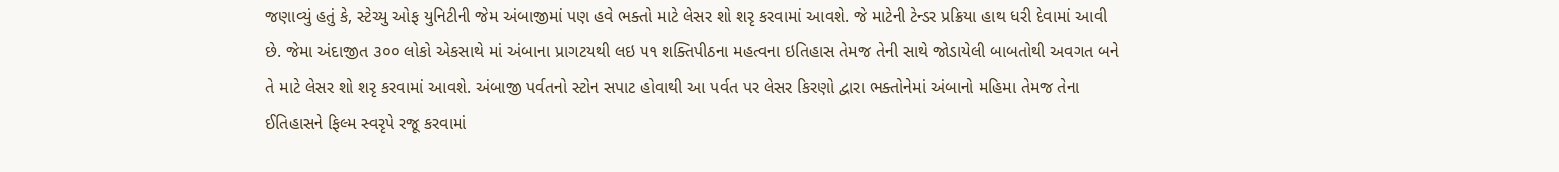જણાવ્યું હતું કે, સ્ટેચ્યુ ઓફ યુનિટીની જેમ અંબાજીમાં પણ હવે ભક્તો માટે લેસર શો શરૃ કરવામાં આવશે. જે માટેની ટેન્ડર પ્રક્રિયા હાથ ધરી દેવામાં આવી છે. જેમા અંદાજીત ૩૦૦ લોકો એકસાથે માં અંબાના પ્રાગટયથી લઇ ૫૧ શક્તિપીઠના મહત્વના ઇતિહાસ તેમજ તેની સાથે જોડાયેલી બાબતોથી અવગત બને તે માટે લેસર શો શરૃ કરવામાં આવશે. અંબાજી પર્વતનો સ્ટોન સપાટ હોવાથી આ પર્વત પર લેસર કિરણો દ્વારા ભક્તોનેમાં અંબાનો મહિમા તેમજ તેના ઈતિહાસને ફિલ્મ સ્વરૃપે રજૂ કરવામાં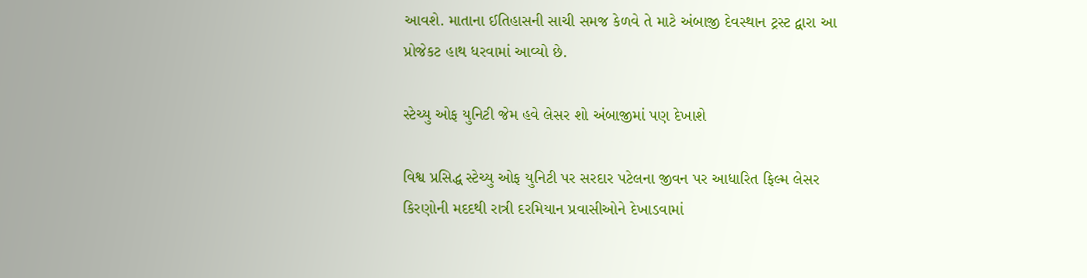આવશે. માતાના ઈતિહાસની સાચી સમજ કેળવે તે માટે અંબાજી દેવસ્થાન ટ્રસ્ટ દ્વારા આ પ્રોજેકટ હાથ ધરવામાં આવ્યો છે.

સ્ટેચ્યુ ઓફ યુનિટી જેમ હવે લેસર શો અંબાજીમાં પણ દેખાશે

વિશ્વ પ્રસિદ્ધ સ્ટેચ્યુ ઓફ યુનિટી પર સરદાર પટેલના જીવન પર આધારિત ફિલ્મ લેસર કિરણોની મદદથી રાત્રી દરમિયાન પ્રવાસીઓને દેખાડવામાં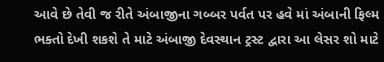આવે છે તેવી જ રીતે અંબાજીના ગબ્બર પર્વત પર હવે માં અંબાની ફિલ્મ ભક્તો દેખી શકશે તે માટે અંબાજી દેવસ્થાન ટ્રસ્ટ દ્વારા આ લેસર શો માટે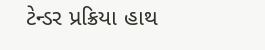ટેન્ડર પ્રક્રિયા હાથ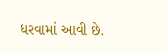ધરવામાં આવી છે.